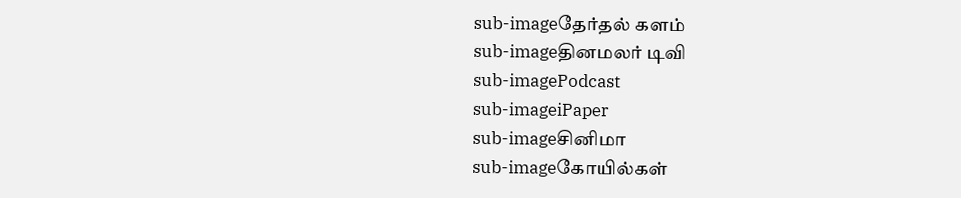sub-imageதேர்தல் களம்
sub-imageதினமலர் டிவி
sub-imagePodcast
sub-imageiPaper
sub-imageசினிமா
sub-imageகோயில்கள்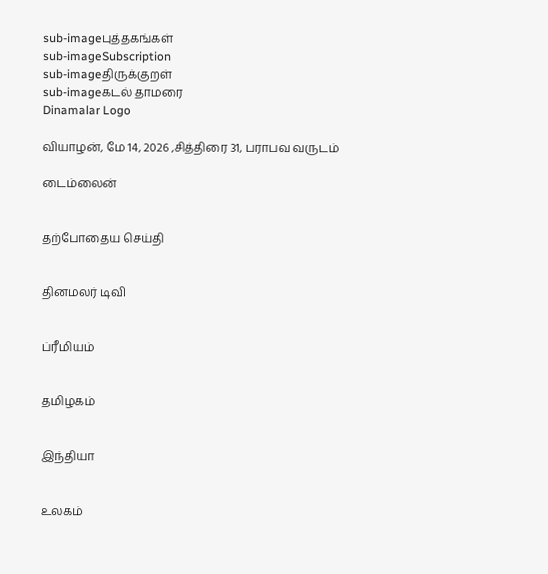sub-imageபுத்தகங்கள்
sub-imageSubscription
sub-imageதிருக்குறள்
sub-imageகடல் தாமரை
Dinamalar Logo

வியாழன், மே 14, 2026 ,சித்திரை 31, பராபவ வருடம்

டைம்லைன்


தற்போதைய செய்தி


தினமலர் டிவி


ப்ரீமியம்


தமிழகம்


இந்தியா


உலகம்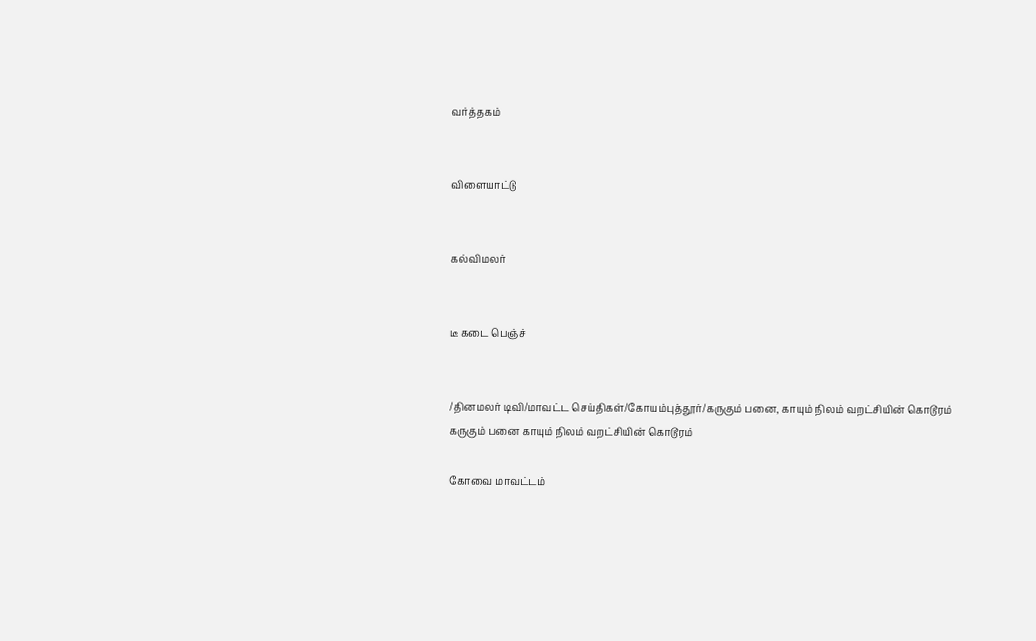வர்த்தகம்


விளையாட்டு


கல்விமலர்


டீ கடை பெஞ்ச்


/தினமலர் டிவி/மாவட்ட செய்திகள்/கோயம்புத்தூர்/கருகும் பனை, காயும் நிலம் வறட்சியின் கொடூரம்
கருகும் பனை காயும் நிலம் வறட்சியின் கொடூரம்

கோவை மாவட்டம்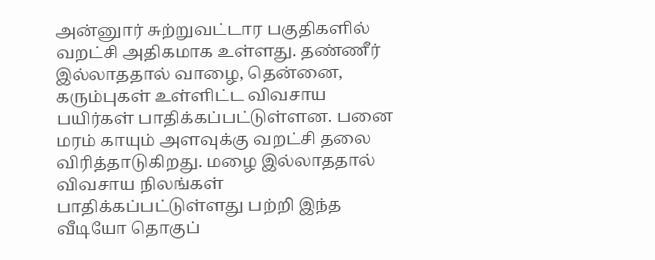அன்னுார் சுற்றுவட்டார பகுதிகளில் வறட்சி அதிகமாக உள்ளது. தண்ணீர் இல்லாததால் வாழை, தென்னை, கரும்புகள் உள்ளிட்ட விவசாய பயிர்கள் பாதிக்கப்பட்டுள்ளன. பனை மரம் காயும் அளவுக்கு வறட்சி தலை விரித்தாடுகிறது. மழை இல்லாததால் விவசாய நிலங்கள் பாதிக்கப்பட்டுள்ளது பற்றி இந்த வீடியோ தொகுப்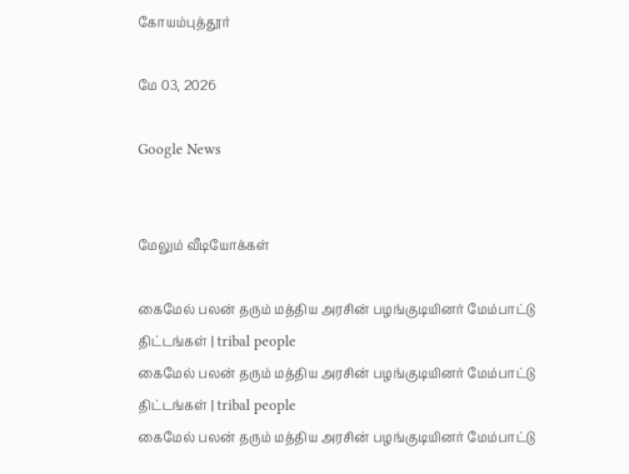கோயம்புத்தூர்

மே 03, 2026

Google News


மேலும் வீடியோக்கள்

கைமேல் பலன் தரும் மத்திய அரசின் பழங்குடியினர் மேம்பாட்டு திட்டங்கள் | tribal people
கைமேல் பலன் தரும் மத்திய அரசின் பழங்குடியினர் மேம்பாட்டு திட்டங்கள் | tribal people
கைமேல் பலன் தரும் மத்திய அரசின் பழங்குடியினர் மேம்பாட்டு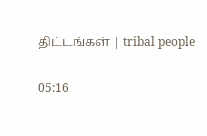திட்டங்கள் | tribal people

05:16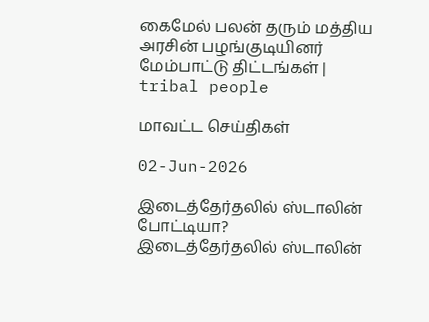கைமேல் பலன் தரும் மத்திய அரசின் பழங்குடியினர் மேம்பாட்டு திட்டங்கள் | tribal people

மாவட்ட செய்திகள்

02-Jun-2026

இடைத்தேர்தலில் ஸ்டாலின் போட்டியா?
இடைத்தேர்தலில் ஸ்டாலின்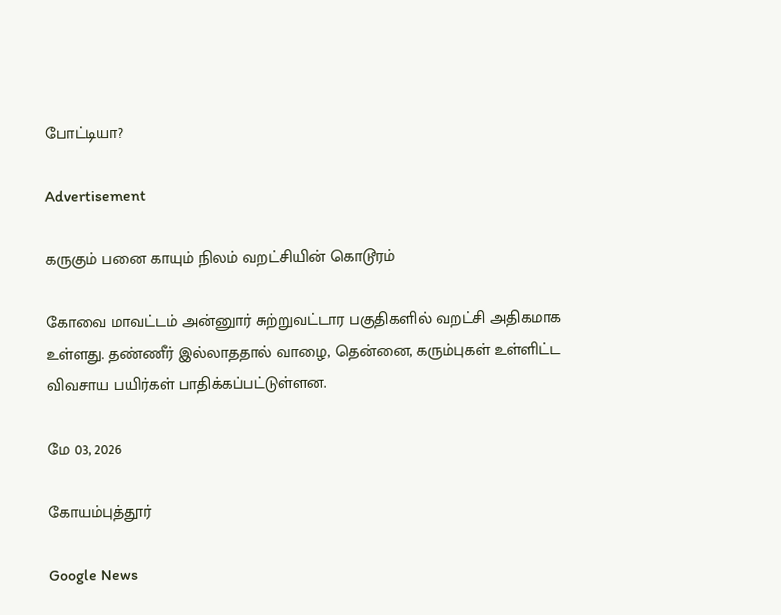போட்டியா?

Advertisement

கருகும் பனை காயும் நிலம் வறட்சியின் கொடூரம்

கோவை மாவட்டம் அன்னுார் சுற்றுவட்டார பகுதிகளில் வறட்சி அதிகமாக உள்ளது. தண்ணீர் இல்லாததால் வாழை, தென்னை, கரும்புகள் உள்ளிட்ட விவசாய பயிர்கள் பாதிக்கப்பட்டுள்ளன.

மே 03, 2026

கோயம்புத்தூர்

Google News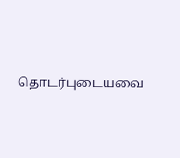தொடர்புடையவை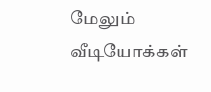மேலும் வீடியோக்கள்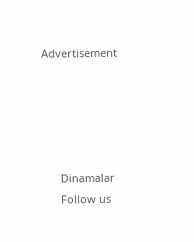Advertisement





      Dinamalar
      Follow us